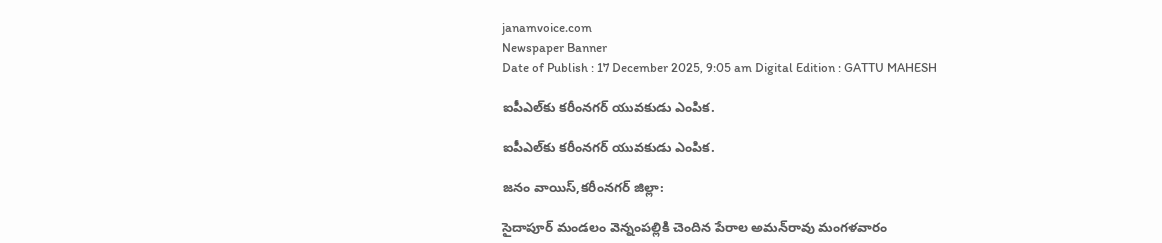janamvoice.com
Newspaper Banner
Date of Publish : 17 December 2025, 9:05 am Digital Edition : GATTU MAHESH

ఐపీఎల్‌కు కరీంనగర్ యువకుడు ఎంపిక.

ఐపీఎల్‌కు కరీంనగర్ యువకుడు ఎంపిక.

జనం వాయిస్,కరీంనగర్ జిల్లా:

సైదాపూర్ మండలం వెన్నంపల్లికి చెందిన పేరాల అమన్‌రావు మంగళవారం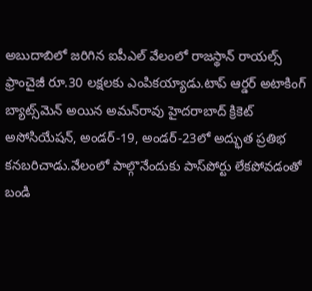అబుదాబిలో జరిగిన ఐపీఎల్ వేలంలో రాజస్థాన్ రాయల్స్ ఫ్రాంచైజీ రూ.30 లక్షలకు ఎంపికయ్యాడు.టాప్ ఆర్డర్ అటాకింగ్ బ్యాట్స్‌మెన్ అయిన అమన్‌రావు హైదరాబాద్ క్రికెట్ అసోసియేషన్, అండర్-19, అండర్-23లో అద్భుత ప్రతిభ కనబరిచాడు.వేలంలో పాల్గొనేందుకు పాస్‌పోర్టు లేకపోవడంతో బండి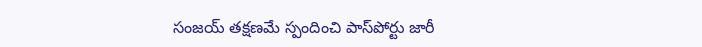సంజయ్ తక్షణమే స్పందించి పాస్‌పోర్టు జారీ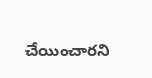చేయించారని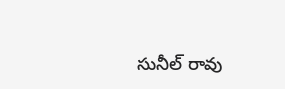సునీల్ రావు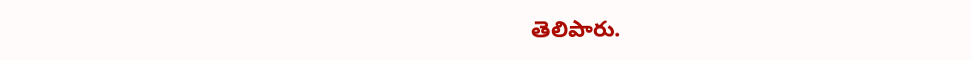తెలిపారు.